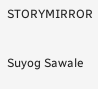STORYMIRROR

Suyog Sawale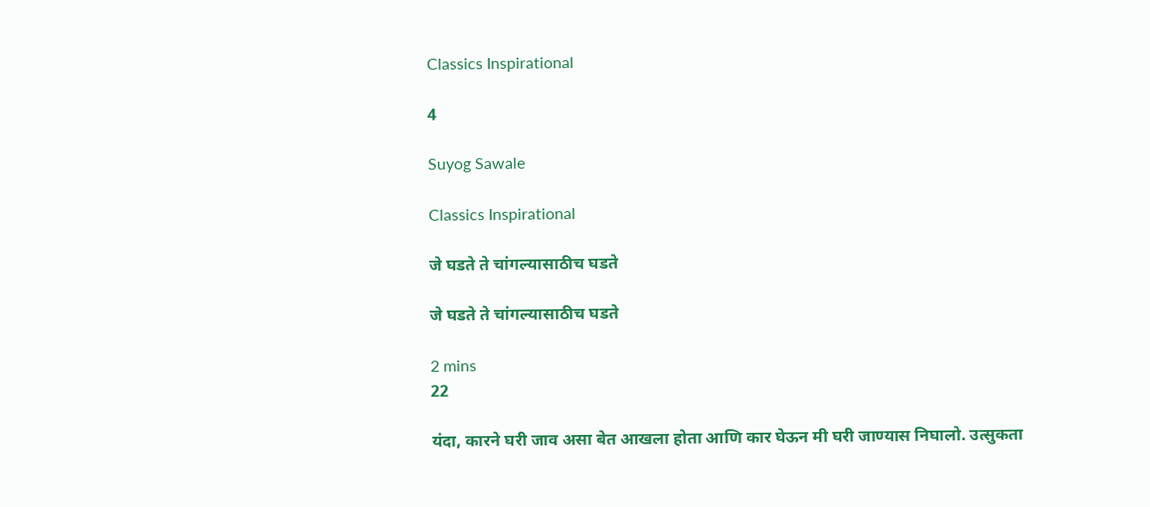Classics Inspirational

4

Suyog Sawale

Classics Inspirational

जे घडते ते चांगल्यासाठीच घडते

जे घडते ते चांगल्यासाठीच घडते

2 mins
22

यंदा, कारने घरी जाव असा बेत आखला होता आणि कार घेऊन मी घरी जाण्यास निघालो. उत्सुकता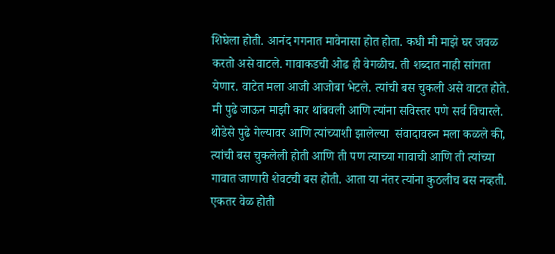शिघेला होती. आनंद गगनात मावेनासा होत होता. कधी मी माझे घर जवळ करतो असे वाटले. गावाकडची ओढ ही वेगळीच. ती शब्दात नाही सांगता येणार. वाटेत मला आजी आजोबा भेटले. त्यांची बस चुकली असे वाटत होते. मी पुढे जाऊन माझी कार थांबवली आणि त्यांना सविस्तर पणे सर्व विचारले. थोडेसे पुढे गेल्यावर आणि त्यांच्याशी झालेल्या  संवादावरुन मला कळले की, त्यांची बस चुकलेली होती आणि ती पण त्याच्या गावाची आणि ती त्यांच्या गावात जाणारी शेवटची बस होती. आता या नंतर त्यांना कुठलीच बस नव्हती. एकतर वेळ होती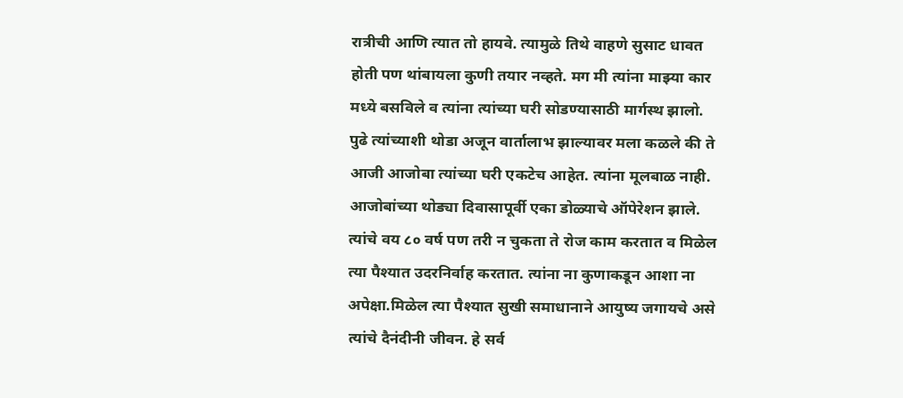रात्रीची आणि त्यात तो हायवे. त्यामुळे तिथे वाहणे सुसाट धावत होती पण थांबायला कुणी तयार नव्हते. मग मी त्यांना माझ्या कार मध्ये बसविले व त्यांना त्यांच्या घरी सोडण्यासाठी मार्गस्थ झालो. पुढे त्यांच्याशी थोडा अजून वार्तालाभ झाल्यावर मला कळले की ते आजी आजोबा त्यांच्या घरी एकटेच आहेत. त्यांना मूलबाळ नाही. आजोबांच्या थोड्या दिवासापूर्वी एका डोळ्याचे ऑपेरेशन झाले. त्यांचे वय ८० वर्ष पण तरी न चुकता ते रोज काम करतात व मिळेल त्या पैश्यात उदरनिर्वाह करतात. त्यांना ना कुणाकडून आशा ना अपेक्षा.मिळेल त्या पैश्यात सुखी समाधानाने आयुष्य जगायचे असे त्यांचे दैनंदीनी जीवन. हे सर्व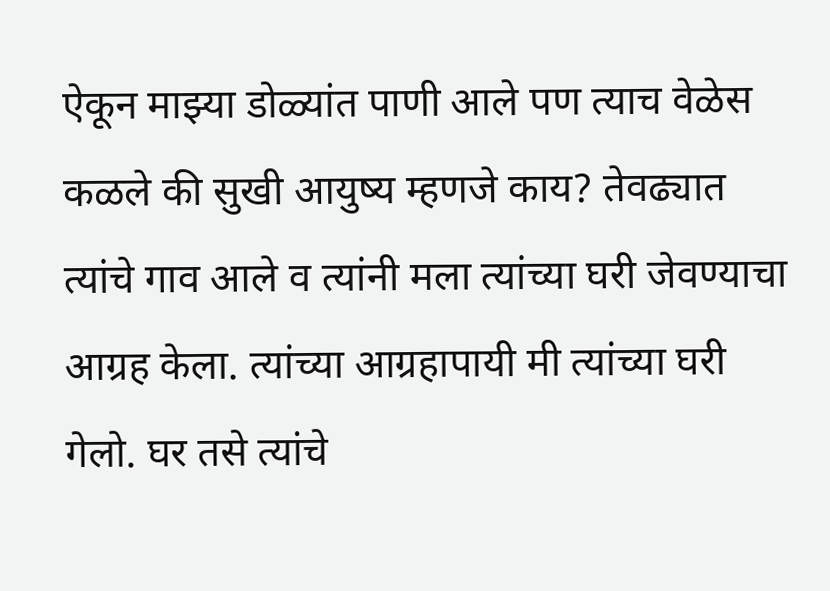ऐकून माझ्या डोळ्यांत पाणी आले पण त्याच वेळेस कळले की सुखी आयुष्य म्हणजे काय? तेवढ्यात त्यांचे गाव आले व त्यांनी मला त्यांच्या घरी जेवण्याचा आग्रह केला. त्यांच्या आग्रहापायी मी त्यांच्या घरी गेलो. घर तसे त्यांचे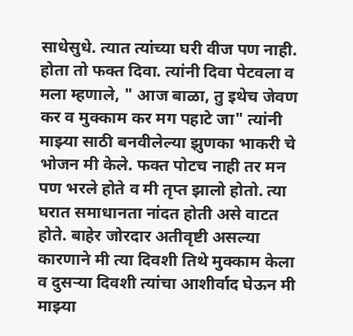साधेसुधे. त्यात त्यांच्या घरी वीज पण नाही. होता तो फक्त दिवा. त्यांनी दिवा पेटवला व मला म्हणाले, " आज बाळा, तु इथेच जेवण कर व मुक्काम कर मग पहाटे जा" त्यांनी माझ्या साठी बनवीलेल्या झुणका भाकरी चे भोजन मी केले. फक्त पोटच नाही तर मन पण भरले होते व मी तृप्त झालो होतो. त्या घरात समाधानता नांदत होती असे वाटत होते. बाहेर जोरदार अतीवृष्टी असल्या कारणाने मी त्या दिवशी तिथे मुक्काम केला व दुसऱ्या दिवशी त्यांचा आशीर्वाद घेऊन मी माझ्या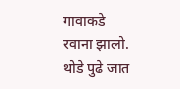गावाकडे रवाना झालो. थोडे पुढे जात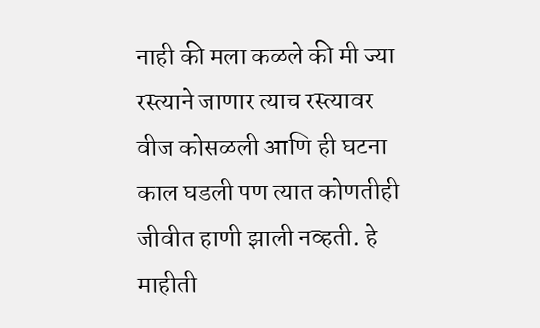नाही की मला कळले की मी ज्या रस्त्याने जाणार त्याच रस्त्यावर वीज कोसळली आणि ही घटना काल घडली पण त्यात कोणतीही जीवीत हाणी झाली नव्हती. हे माहीती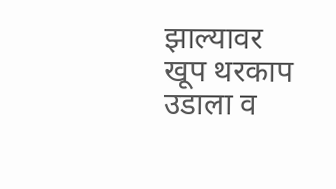झाल्यावर खूप थरकाप उडाला व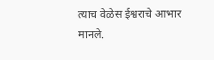त्याच वेळेस ईश्वराचे आभार मानले.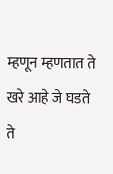म्हणून म्हणतात ते खरे आहे जे घडते ते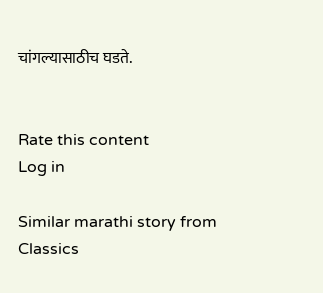चांगल्यासाठीच घडते.


Rate this content
Log in

Similar marathi story from Classics